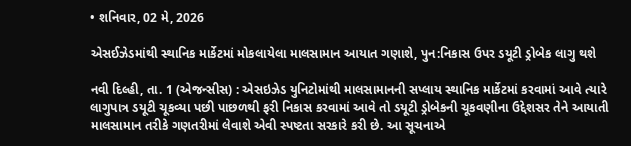• શનિવાર, 02 મે, 2026

એસઈઝેડમાંથી સ્થાનિક માર્કેટમાં મોકલાયેલા માલસામાન આયાત ગણાશે, પુન:નિકાસ ઉપર ડયૂટી ડ્રોબેક લાગુ થશે

નવી દિલ્હી, તા. 1 (એજન્સીસ) : એસઇઝેડ યુનિટોમાંથી માલસામાનની સપ્લાય સ્થાનિક માર્કેટમાં કરવામાં આવે ત્યારે લાગુપાત્ર ડયૂટી ચૂકવ્યા પછી પાછળથી ફરી નિકાસ કરવામાં આવે તો ડયૂટી ડ્રોબેકની ચૂકવણીના ઉદ્દેશસર તેને આયાતી માલસામાન તરીકે ગણતરીમાં લેવાશે એવી સ્પષ્ટતા સરકારે કરી છે. આ સૂચનાએ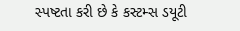સ્પષ્ટતા કરી છે કે કસ્ટમ્સ ડયૂટી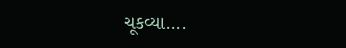ચૂકવ્યા....